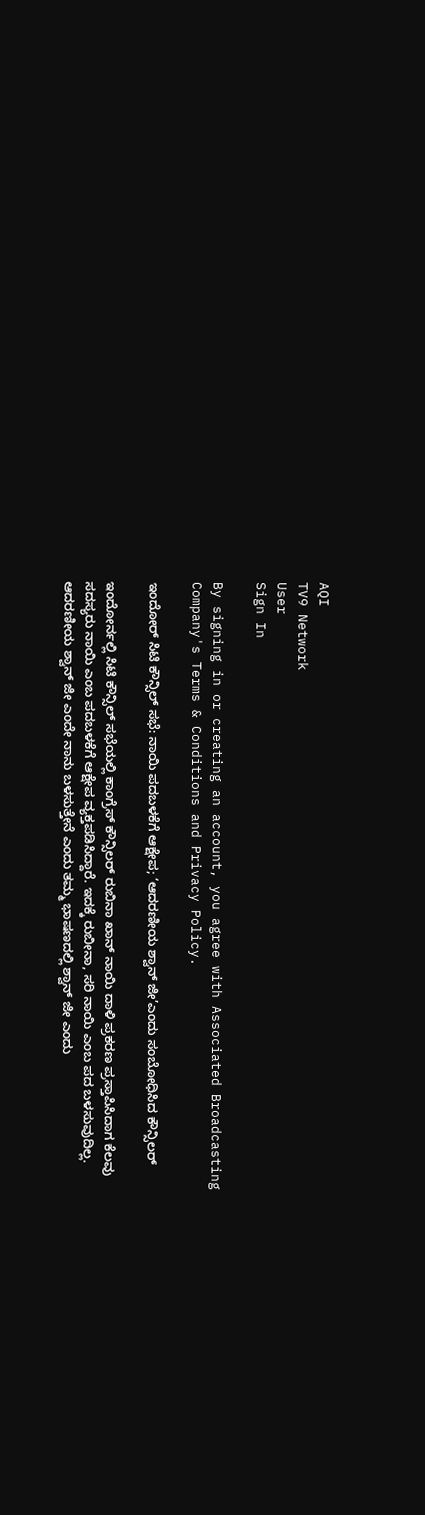AQI
TV9 Network
User
Sign In

By signing in or creating an account, you agree with Associated Broadcasting Company's Terms & Conditions and Privacy Policy.

ಇಂದೋರ್ ಸಿಟಿ ಕೌನ್ಸಿಲ್ ಸಭೆ: ನಾಯಿ ಪದಬಳಕೆಗೆ ಆಕ್ಷೇಪ; ‘ಆದರಣೀಯ ಶ್ವಾನ್ ಜೀ’ಎಂದು ಸಂಬೋಧಿಸಿದ ಕೌನ್ಸಿಲರ್

ಇಂದೋರ್ನಲ್ಲಿ ಸಿಟಿ ಕೌನ್ಸಿಲ್ ಸಭೆಯಲ್ಲಿ ಕಾಂಗ್ರೆಸ್ ಕೌನ್ಸಿಲರ್ ರುಬಿನಾ ಖಾನ್ ನಾಯಿ ದಾಳಿ ಪ್ರಕರಣ ಪ್ರಸ್ತಾಪಿಸಿದಾಗ ಕೆಲವು ಸದಸ್ಯರು ನಾಯಿ ಎಂಬ ಪದಬಳಕೆಗೆ ಆಕ್ಷೇಪ ವ್ಯಕ್ತಪಡಿಸಿದ್ದಾರೆ. ಇದಕ್ಕೆ ರುಬೀನಾ, ಸರಿ ನಾಯಿ ಎಂಬ ಪದ ಬಳಸುವುದಿಲ್ಲ. ಆದರಣೀಯ ಶ್ವಾನ್ ಜೀ ಎಂದೇ ನಾನು ಬಳಸುತ್ತೇನೆ ಎಂದು ತಮ್ಮ ಭಾಷಣದಲ್ಲಿ ಶ್ವಾನ್ ಜೀ ಎಂದು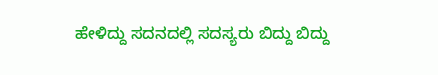ಹೇಳಿದ್ದು ಸದನದಲ್ಲಿ ಸದಸ್ಯರು ಬಿದ್ದು ಬಿದ್ದು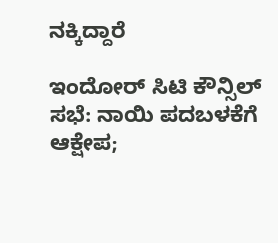ನಕ್ಕಿದ್ದಾರೆ

ಇಂದೋರ್ ಸಿಟಿ ಕೌನ್ಸಿಲ್ ಸಭೆ: ನಾಯಿ ಪದಬಳಕೆಗೆ ಆಕ್ಷೇಪ;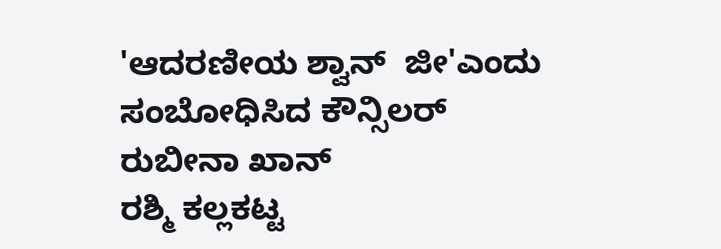'ಆದರಣೀಯ ಶ್ವಾನ್  ಜೀ'ಎಂದು ಸಂಬೋಧಿಸಿದ ಕೌನ್ಸಿಲರ್
ರುಬೀನಾ ಖಾನ್
ರಶ್ಮಿ ಕಲ್ಲಕಟ್ಟ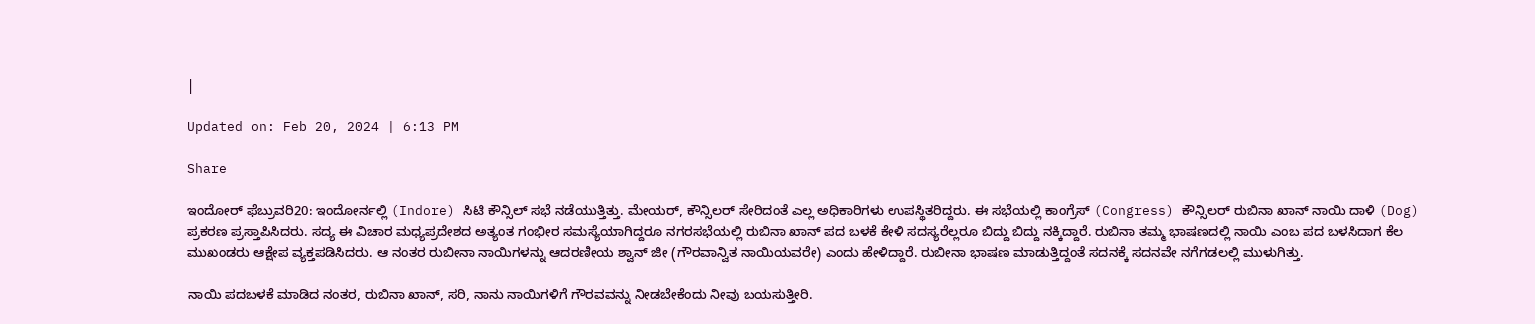|

Updated on: Feb 20, 2024 | 6:13 PM

Share

ಇಂದೋರ್ ಫೆಬ್ರುವರಿ20: ಇಂದೋರ್ನಲ್ಲಿ (Indore) ಸಿಟಿ ಕೌನ್ಸಿಲ್ ಸಭೆ ನಡೆಯುತ್ತಿತ್ತು. ಮೇಯರ್, ಕೌನ್ಸಿಲರ್ ಸೇರಿದಂತೆ ಎಲ್ಲ ಅಧಿಕಾರಿಗಳು ಉಪಸ್ಥಿತರಿದ್ದರು. ಈ ಸಭೆಯಲ್ಲಿ ಕಾಂಗ್ರೆಸ್ (Congress) ಕೌನ್ಸಿಲರ್ ರುಬಿನಾ ಖಾನ್ ನಾಯಿ ದಾಳಿ (Dog) ಪ್ರಕರಣ ಪ್ರಸ್ತಾಪಿಸಿದರು. ಸದ್ಯ ಈ ವಿಚಾರ ಮಧ್ಯಪ್ರದೇಶದ ಅತ್ಯಂತ ಗಂಭೀರ ಸಮಸ್ಯೆಯಾಗಿದ್ದರೂ ನಗರಸಭೆಯಲ್ಲಿ ರುಬಿನಾ ಖಾನ್ ಪದ ಬಳಕೆ ಕೇಳಿ ಸದಸ್ಯರೆಲ್ಲರೂ ಬಿದ್ದು ಬಿದ್ದು ನಕ್ಕಿದ್ದಾರೆ. ರುಬಿನಾ ತಮ್ಮ ಭಾಷಣದಲ್ಲಿ ನಾಯಿ ಎಂಬ ಪದ ಬಳಸಿದಾಗ ಕೆಲ ಮುಖಂಡರು ಆಕ್ಷೇಪ ವ್ಯಕ್ತಪಡಿಸಿದರು. ಆ ನಂತರ ರುಬೀನಾ ನಾಯಿಗಳನ್ನು ಆದರಣೀಯ ಶ್ವಾನ್ ಜೀ (ಗೌರವಾನ್ವಿತ ನಾಯಿಯವರೇ) ಎಂದು ಹೇಳಿದ್ದಾರೆ. ರುಬೀನಾ ಭಾಷಣ ಮಾಡುತ್ತಿದ್ದಂತೆ ಸದನಕ್ಕೆ ಸದನವೇ ನಗೆಗಡಲಲ್ಲಿ ಮುಳುಗಿತ್ತು.

ನಾಯಿ ಪದಬಳಕೆ ಮಾಡಿದ ನಂತರ, ರುಬಿನಾ ಖಾನ್, ಸರಿ, ನಾನು ನಾಯಿಗಳಿಗೆ ಗೌರವವನ್ನು ನೀಡಬೇಕೆಂದು ನೀವು ಬಯಸುತ್ತೀರಿ.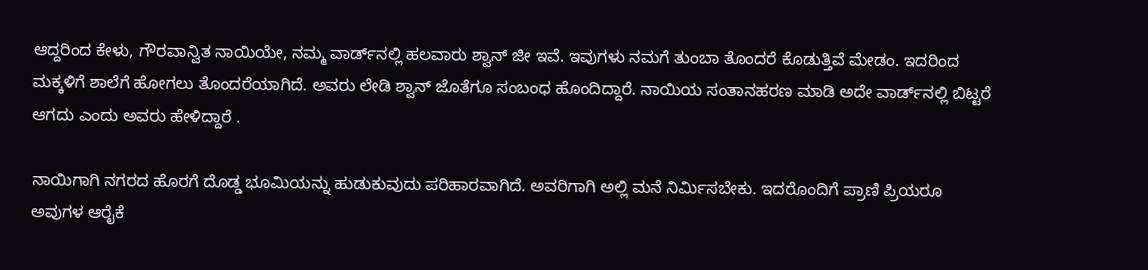ಆದ್ದರಿಂದ ಕೇಳು, ಗೌರವಾನ್ವಿತ ನಾಯಿಯೇ, ನಮ್ಮ ವಾರ್ಡ್‌ನಲ್ಲಿ ಹಲವಾರು ಶ್ವಾನ್ ಜೀ ಇವೆ. ಇವುಗಳು ನಮಗೆ ತುಂಬಾ ತೊಂದರೆ ಕೊಡುತ್ತಿವೆ ಮೇಡಂ. ಇದರಿಂದ ಮಕ್ಕಳಿಗೆ ಶಾಲೆಗೆ ಹೋಗಲು ತೊಂದರೆಯಾಗಿದೆ. ಅವರು ಲೇಡಿ ಶ್ವಾನ್ ಜೊತೆಗೂ ಸಂಬಂಧ ಹೊಂದಿದ್ದಾರೆ. ನಾಯಿಯ ಸಂತಾನಹರಣ ಮಾಡಿ ಅದೇ ವಾರ್ಡ್‌ನಲ್ಲಿ ಬಿಟ್ಟರೆ ಆಗದು ಎಂದು ಅವರು ಹೇಳಿದ್ದಾರೆ .

ನಾಯಿಗಾಗಿ ನಗರದ ಹೊರಗೆ ದೊಡ್ಡ ಭೂಮಿಯನ್ನು ಹುಡುಕುವುದು ಪರಿಹಾರವಾಗಿದೆ. ಅವರಿಗಾಗಿ ಅಲ್ಲಿ ಮನೆ ನಿರ್ಮಿಸಬೇಕು. ಇದರೊಂದಿಗೆ ಪ್ರಾಣಿ ಪ್ರಿಯರೂ ಅವುಗಳ ಆರೈಕೆ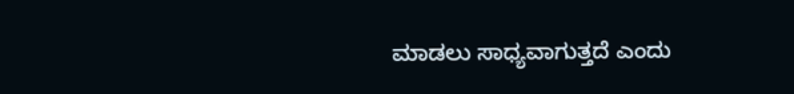ಮಾಡಲು ಸಾಧ್ಯವಾಗುತ್ತದೆ ಎಂದು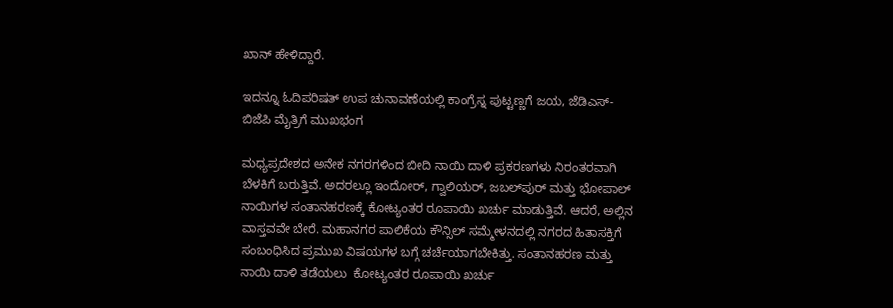ಖಾನ್ ಹೇಳಿದ್ದಾರೆ.

ಇದನ್ನೂ ಓದಿಪರಿಷತ್ ಉಪ ಚುನಾವಣೆಯಲ್ಲಿ ಕಾಂಗ್ರೆಸ್ನ ಪುಟ್ಟಣ್ಣಗೆ ಜಯ, ಜೆಡಿಎಸ್-ಬಿಜೆಪಿ ಮೈತ್ರಿಗೆ ಮುಖಭಂಗ

ಮಧ್ಯಪ್ರದೇಶದ ಅನೇಕ ನಗರಗಳಿಂದ ಬೀದಿ ನಾಯಿ ದಾಳಿ ಪ್ರಕರಣಗಳು ನಿರಂತರವಾಗಿ ಬೆಳಕಿಗೆ ಬರುತ್ತಿವೆ. ಅದರಲ್ಲೂ ಇಂದೋರ್, ಗ್ವಾಲಿಯರ್, ಜಬಲ್‌ಪುರ್ ಮತ್ತು ಭೋಪಾಲ್ ನಾಯಿಗಳ ಸಂತಾನಹರಣಕ್ಕೆ ಕೋಟ್ಯಂತರ ರೂಪಾಯಿ ಖರ್ಚು ಮಾಡುತ್ತಿವೆ. ಆದರೆ, ಅಲ್ಲಿನ ವಾಸ್ತವವೇ ಬೇರೆ. ಮಹಾನಗರ ಪಾಲಿಕೆಯ ಕೌನ್ಸಿಲ್ ಸಮ್ಮೇಳನದಲ್ಲಿ ನಗರದ ಹಿತಾಸಕ್ತಿಗೆ ಸಂಬಂಧಿಸಿದ ಪ್ರಮುಖ ವಿಷಯಗಳ ಬಗ್ಗೆ ಚರ್ಚೆಯಾಗಬೇಕಿತ್ತು. ಸಂತಾನಹರಣ ಮತ್ತು ನಾಯಿ ದಾಳಿ ತಡೆಯಲು  ಕೋಟ್ಯಂತರ ರೂಪಾಯಿ ಖರ್ಚು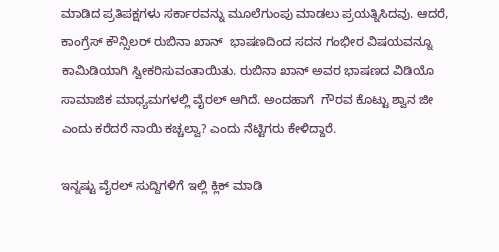ಮಾಡಿದ ಪ್ರತಿಪಕ್ಷಗಳು ಸರ್ಕಾರವನ್ನು ಮೂಲೆಗುಂಪು ಮಾಡಲು ಪ್ರಯತ್ನಿಸಿದವು. ಆದರೆ, ಕಾಂಗ್ರೆಸ್ ಕೌನ್ಸಿಲರ್ ರುಬಿನಾ ಖಾನ್  ಭಾಷಣದಿಂದ ಸದನ ಗಂಭೀರ ವಿಷಯವನ್ನೂ  ಕಾಮಿಡಿಯಾಗಿ ಸ್ವೀಕರಿಸುವಂತಾಯಿತು. ರುಬಿನಾ ಖಾನ್ ಅವರ ಭಾಷಣದ ವಿಡಿಯೊ ಸಾಮಾಜಿಕ ಮಾಧ್ಯಮಗಳಲ್ಲಿ ವೈರಲ್ ಆಗಿದೆ. ಅಂದಹಾಗೆ  ಗೌರವ ಕೊಟ್ಟು ಶ್ವಾನ ಜೀ ಎಂದು ಕರೆದರೆ ನಾಯಿ ಕಚ್ಚಲ್ವಾ? ಎಂದು ನೆಟ್ಟಿಗರು ಕೇಳಿದ್ದಾರೆ.

ಇನ್ನಷ್ಟು ವೈರಲ್ ಸುದ್ದಿಗಳಿಗೆ ಇಲ್ಲಿ ಕ್ಲಿಕ್ ಮಾಡಿ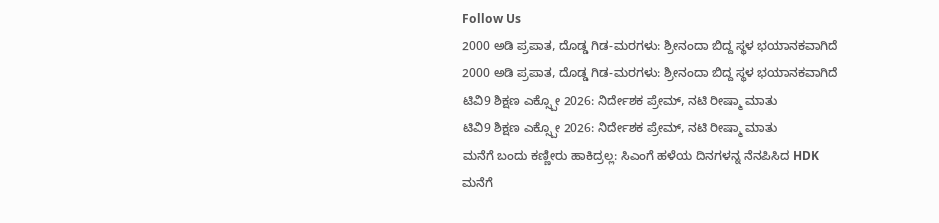Follow Us
2000 ಅಡಿ ಪ್ರಪಾತ, ದೊಡ್ಡ ಗಿಡ-ಮರಗಳು: ಶ್ರೀನಂದಾ ಬಿದ್ದ ಸ್ಥಳ ಭಯಾನಕವಾಗಿದೆ
2000 ಅಡಿ ಪ್ರಪಾತ, ದೊಡ್ಡ ಗಿಡ-ಮರಗಳು: ಶ್ರೀನಂದಾ ಬಿದ್ದ ಸ್ಥಳ ಭಯಾನಕವಾಗಿದೆ
ಟಿವಿ9 ಶಿಕ್ಷಣ ಎಕ್ಸ್ಪೋ 2026: ನಿರ್ದೇಶಕ ಪ್ರೇಮ್, ನಟಿ ರೀಷ್ಮಾ ಮಾತು
ಟಿವಿ9 ಶಿಕ್ಷಣ ಎಕ್ಸ್ಪೋ 2026: ನಿರ್ದೇಶಕ ಪ್ರೇಮ್, ನಟಿ ರೀಷ್ಮಾ ಮಾತು
ಮನೆಗೆ ಬಂದು ಕಣ್ಣೀರು ಹಾಕಿದ್ರಲ್ಲ: ಸಿಎಂಗೆ ಹಳೆಯ ದಿನಗಳನ್ನ ನೆನಪಿಸಿದ HDK
ಮನೆಗೆ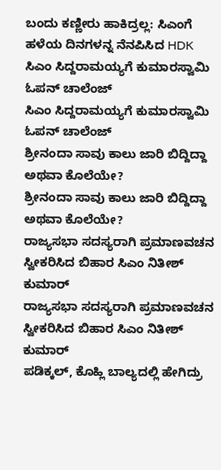ಬಂದು ಕಣ್ಣೀರು ಹಾಕಿದ್ರಲ್ಲ: ಸಿಎಂಗೆ ಹಳೆಯ ದಿನಗಳನ್ನ ನೆನಪಿಸಿದ HDK
ಸಿಎಂ ಸಿದ್ದರಾಮಯ್ಯಗೆ ಕುಮಾರಸ್ವಾಮಿ ಓಪನ್ ಚಾಲೆಂಜ್
ಸಿಎಂ ಸಿದ್ದರಾಮಯ್ಯಗೆ ಕುಮಾರಸ್ವಾಮಿ ಓಪನ್ ಚಾಲೆಂಜ್
ಶ್ರೀನಂದಾ ಸಾವು ಕಾಲು ಜಾರಿ ಬಿದ್ದಿದ್ದಾ ಅಥವಾ ಕೊಲೆಯೇ?
ಶ್ರೀನಂದಾ ಸಾವು ಕಾಲು ಜಾರಿ ಬಿದ್ದಿದ್ದಾ ಅಥವಾ ಕೊಲೆಯೇ?
ರಾಜ್ಯಸಭಾ ಸದಸ್ಯರಾಗಿ ಪ್ರಮಾಣವಚನ ಸ್ವೀಕರಿಸಿದ ಬಿಹಾರ ಸಿಎಂ ನಿತೀಶ್ ಕುಮಾರ್
ರಾಜ್ಯಸಭಾ ಸದಸ್ಯರಾಗಿ ಪ್ರಮಾಣವಚನ ಸ್ವೀಕರಿಸಿದ ಬಿಹಾರ ಸಿಎಂ ನಿತೀಶ್ ಕುಮಾರ್
ಪಡಿಕ್ಕಲ್, ಕೊಹ್ಲಿ ಬಾಲ್ಯದಲ್ಲಿ ಹೇಗಿದ್ರು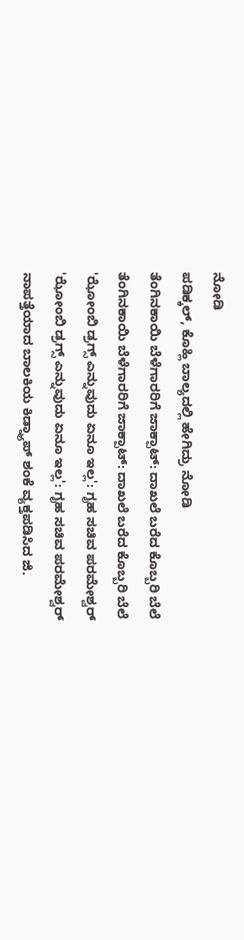ನೋಡಿ
ಪಡಿಕ್ಕಲ್, ಕೊಹ್ಲಿ ಬಾಲ್ಯದಲ್ಲಿ ಹೇಗಿದ್ರು ನೋಡಿ
ತೆಂಗಿನಕಾಯಿ ಬೆಳೆಗಾರರಿಗೆ ಜಾಕ್ಪಾಟ್: ದಾಖಲೆ ಬರೆದ ಕೊಬ್ಬರಿ ಬೆಲೆ
ತೆಂಗಿನಕಾಯಿ ಬೆಳೆಗಾರರಿಗೆ ಜಾಕ್ಪಾಟ್: ದಾಖಲೆ ಬರೆದ ಕೊಬ್ಬರಿ ಬೆಲೆ
'ಝೋಂಬಿ ಡ್ರಗ್ಸ್ ಎನ್ನುವುದು ಏನೂ ಇಲ್ಲ': ಗೃಹ ಸಚಿವ ಪರಮೇಶ್ವರ್
'ಝೋಂಬಿ ಡ್ರಗ್ಸ್ ಎನ್ನುವುದು ಏನೂ ಇಲ್ಲ': ಗೃಹ ಸಚಿವ ಪರಮೇಶ್ವರ್
ನಾಪತ್ತೆಯಾದ ಬಾಲಕಿಯ ಕಿಡ್ನ್ಯಾಪ್ ಶಂಕೆ ವ್ಯಕ್ತಪಡಿಸಿದ ಜಿ.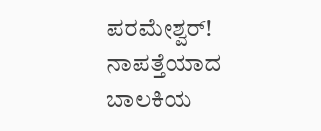ಪರಮೇಶ್ವರ್!
ನಾಪತ್ತೆಯಾದ ಬಾಲಕಿಯ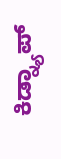ಕಿಡ್ನ್ಯಾಪ್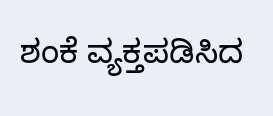ಶಂಕೆ ವ್ಯಕ್ತಪಡಿಸಿದ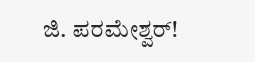ಜಿ. ಪರಮೇಶ್ವರ್!